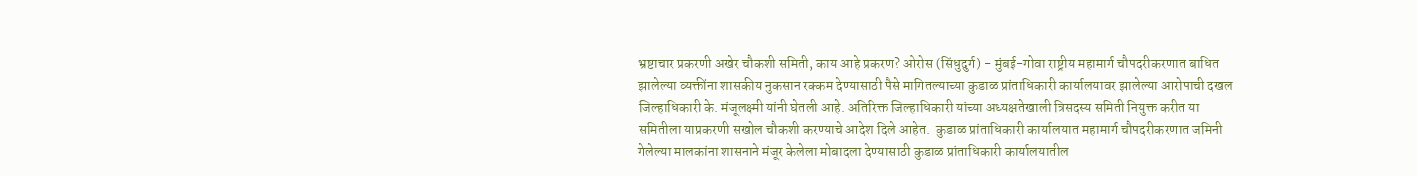भ्रष्टाचार प्रकरणी अखेर चौकशी समिती, काय आहे प्रकरण? ओरोस (सिंधुदुर्ग) - मुंबई-गोवा राष्ट्रीय महामार्ग चौपदरीकरणात बाधित झालेल्या व्यक्तींना शासकीय नुकसान रक्कम देण्यासाठी पैसे मागितल्याच्या कुडाळ प्रांताधिकारी कार्यालयावर झालेल्या आरोपाची दखल जिल्हाधिकारी के. मंजूलक्ष्मी यांनी घेतली आहे. अतिरिक्त जिल्हाधिकारी यांच्या अध्यक्षतेखाली त्रिसदस्य समिती नियुक्त करीत या समितीला याप्रकरणी सखोल चौकशी करण्याचे आदेश दिले आहेत.  कुडाळ प्रांताधिकारी कार्यालयात महामार्ग चौपदरीकरणात जमिनी गेलेल्या मालकांना शासनाने मंजूर केलेला मोबादला देण्यासाठी कुडाळ प्रांताधिकारी कार्यालयातील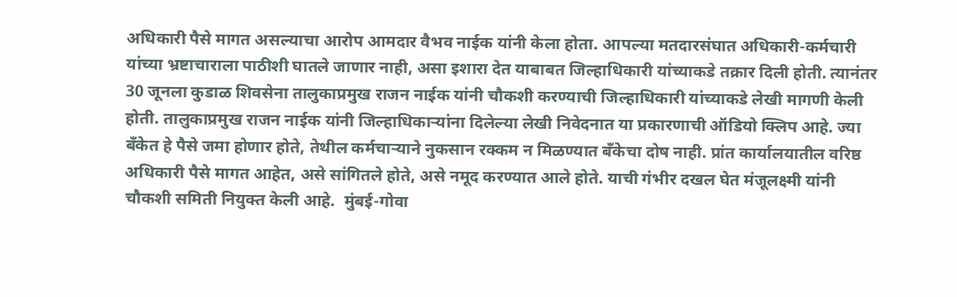अधिकारी पैसे मागत असल्याचा आरोप आमदार वैभव नाईक यांनी केला होता. आपल्या मतदारसंघात अधिकारी-कर्मचारी यांच्या भ्रष्टाचाराला पाठीशी घातले जाणार नाही, असा इशारा देत याबाबत जिल्हाधिकारी यांच्याकडे तक्रार दिली होती. त्यानंतर 30 जूनला कुडाळ शिवसेना तालुकाप्रमुख राजन नाईक यांनी चौकशी करण्याची जिल्हाधिकारी यांच्याकडे लेखी मागणी केली होती. तालुकाप्रमुख राजन नाईक यांनी जिल्हाधिकाऱ्यांना दिलेल्या लेखी निवेदनात या प्रकारणाची ऑडियो क्‍लिप आहे. ज्या बॅंकेत हे पैसे जमा होणार होते, तेथील कर्मचाऱ्याने नुकसान रक्कम न मिळण्यात बॅंकेचा दोष नाही. प्रांत कार्यालयातील वरिष्ठ अधिकारी पैसे मागत आहेत, असे सांगितले होते, असे नमूद करण्यात आले होते. याची गंभीर दखल घेत मंजूलक्ष्मी यांनी चौकशी समिती नियुक्त केली आहे.  मुंबई-गोवा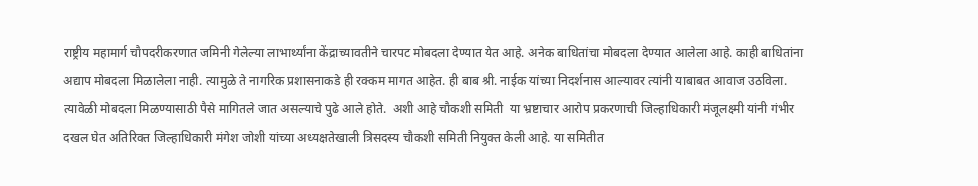राष्ट्रीय महामार्ग चौपदरीकरणात जमिनी गेलेल्या लाभार्थ्यांना केंद्राच्यावतीने चारपट मोबदला देण्यात येत आहे. अनेक बाधितांचा मोबदला देण्यात आलेला आहे. काही बाधितांना अद्याप मोबदला मिळालेला नाही. त्यामुळे ते नागरिक प्रशासनाकडे ही रक्कम मागत आहेत. ही बाब श्री. नाईक यांच्या निदर्शनास आल्यावर त्यांनी याबाबत आवाज उठविला. त्यावेळी मोबदला मिळण्यासाठी पैसे मागितले जात असल्याचे पुढे आले होते.  अशी आहे चौकशी समिती  या भ्रष्टाचार आरोप प्रकरणाची जिल्हाधिकारी मंजूलक्ष्मी यांनी गंभीर दखल घेत अतिरिक्त जिल्हाधिकारी मंगेश जोशी यांच्या अध्यक्षतेखाली त्रिसदस्य चौकशी समिती नियुक्त केली आहे. या समितीत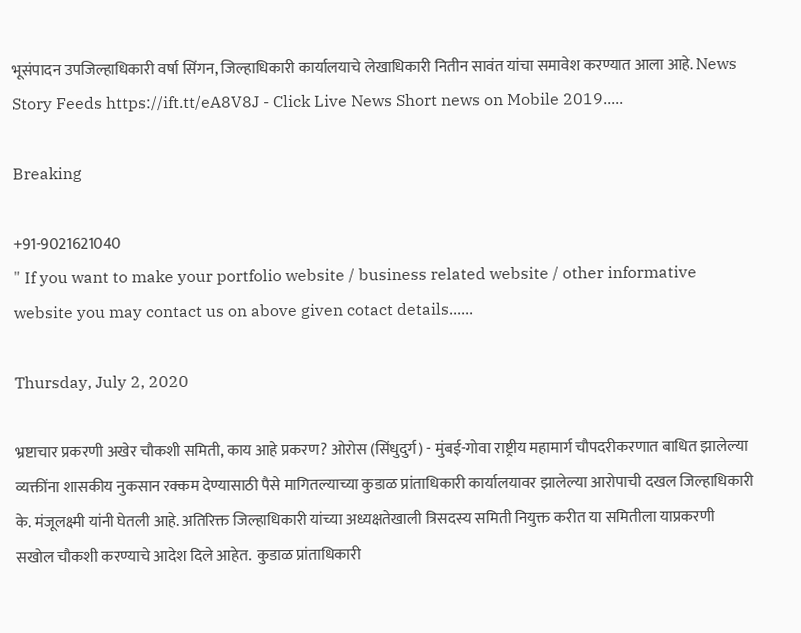भूसंपादन उपजिल्हाधिकारी वर्षा सिंगन, जिल्हाधिकारी कार्यालयाचे लेखाधिकारी नितीन सावंत यांचा समावेश करण्यात आला आहे. News Story Feeds https://ift.tt/eA8V8J - Click Live News Short news on Mobile 2019.....

Breaking

+91-9021621040
" If you want to make your portfolio website / business related website / other informative website you may contact us on above given cotact details......

Thursday, July 2, 2020

भ्रष्टाचार प्रकरणी अखेर चौकशी समिती, काय आहे प्रकरण? ओरोस (सिंधुदुर्ग) - मुंबई-गोवा राष्ट्रीय महामार्ग चौपदरीकरणात बाधित झालेल्या व्यक्तींना शासकीय नुकसान रक्कम देण्यासाठी पैसे मागितल्याच्या कुडाळ प्रांताधिकारी कार्यालयावर झालेल्या आरोपाची दखल जिल्हाधिकारी के. मंजूलक्ष्मी यांनी घेतली आहे. अतिरिक्त जिल्हाधिकारी यांच्या अध्यक्षतेखाली त्रिसदस्य समिती नियुक्त करीत या समितीला याप्रकरणी सखोल चौकशी करण्याचे आदेश दिले आहेत.  कुडाळ प्रांताधिकारी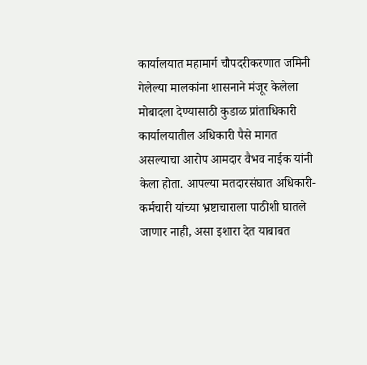कार्यालयात महामार्ग चौपदरीकरणात जमिनी गेलेल्या मालकांना शासनाने मंजूर केलेला मोबादला देण्यासाठी कुडाळ प्रांताधिकारी कार्यालयातील अधिकारी पैसे मागत असल्याचा आरोप आमदार वैभव नाईक यांनी केला होता. आपल्या मतदारसंघात अधिकारी-कर्मचारी यांच्या भ्रष्टाचाराला पाठीशी घातले जाणार नाही, असा इशारा देत याबाबत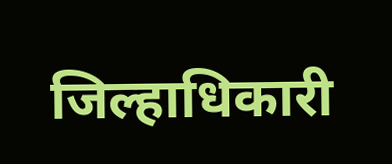जिल्हाधिकारी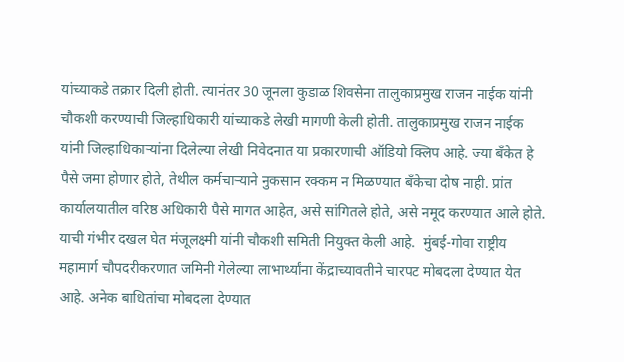यांच्याकडे तक्रार दिली होती. त्यानंतर 30 जूनला कुडाळ शिवसेना तालुकाप्रमुख राजन नाईक यांनी चौकशी करण्याची जिल्हाधिकारी यांच्याकडे लेखी मागणी केली होती. तालुकाप्रमुख राजन नाईक यांनी जिल्हाधिकाऱ्यांना दिलेल्या लेखी निवेदनात या प्रकारणाची ऑडियो क्‍लिप आहे. ज्या बॅंकेत हे पैसे जमा होणार होते, तेथील कर्मचाऱ्याने नुकसान रक्कम न मिळण्यात बॅंकेचा दोष नाही. प्रांत कार्यालयातील वरिष्ठ अधिकारी पैसे मागत आहेत, असे सांगितले होते, असे नमूद करण्यात आले होते. याची गंभीर दखल घेत मंजूलक्ष्मी यांनी चौकशी समिती नियुक्त केली आहे.  मुंबई-गोवा राष्ट्रीय महामार्ग चौपदरीकरणात जमिनी गेलेल्या लाभार्थ्यांना केंद्राच्यावतीने चारपट मोबदला देण्यात येत आहे. अनेक बाधितांचा मोबदला देण्यात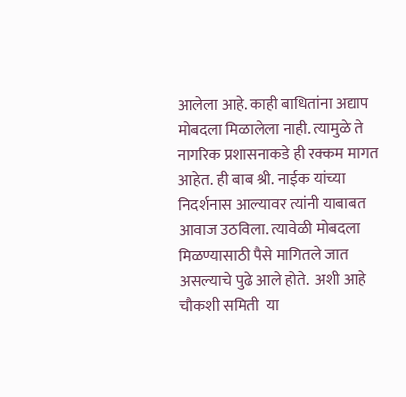आलेला आहे. काही बाधितांना अद्याप मोबदला मिळालेला नाही. त्यामुळे ते नागरिक प्रशासनाकडे ही रक्कम मागत आहेत. ही बाब श्री. नाईक यांच्या निदर्शनास आल्यावर त्यांनी याबाबत आवाज उठविला. त्यावेळी मोबदला मिळण्यासाठी पैसे मागितले जात असल्याचे पुढे आले होते.  अशी आहे चौकशी समिती  या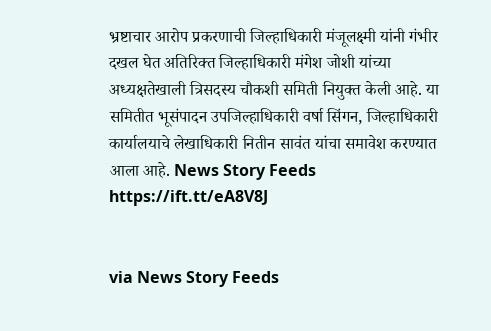भ्रष्टाचार आरोप प्रकरणाची जिल्हाधिकारी मंजूलक्ष्मी यांनी गंभीर दखल घेत अतिरिक्त जिल्हाधिकारी मंगेश जोशी यांच्या अध्यक्षतेखाली त्रिसदस्य चौकशी समिती नियुक्त केली आहे. या समितीत भूसंपादन उपजिल्हाधिकारी वर्षा सिंगन, जिल्हाधिकारी कार्यालयाचे लेखाधिकारी नितीन सावंत यांचा समावेश करण्यात आला आहे. News Story Feeds https://ift.tt/eA8V8J


via News Story Feeds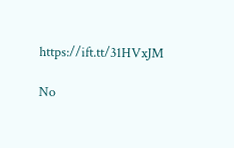https://ift.tt/31HVxJM

No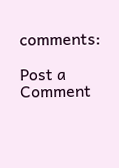comments:

Post a Comment